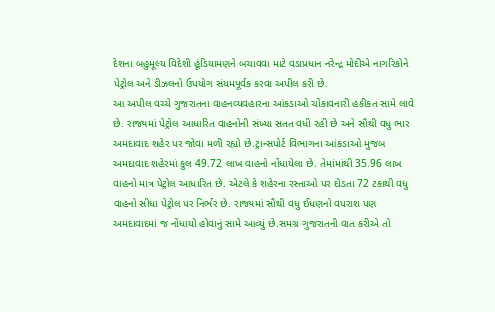દેશના બહુમૂલ્ય વિદેશી હૂંડિયામણને બચાવવા માટે વડાપ્રધાન નરેન્દ્ર મોદીએ નાગરિકોને પેટ્રોલ અને ડીઝલનો ઉપયોગ સંયમપૂર્વક કરવા અપીલ કરી છે.
આ અપીલ વચ્ચે ગુજરાતના વાહનવ્યવહારના આંકડાઓ ચોંકાવનારી હકીકત સામે લાવે છે. રાજ્યમાં પેટ્રોલ આધારિત વાહનોની સંખ્યા સતત વધી રહી છે અને સૌથી વધુ ભાર અમદાવાદ શહેર પર જોવા મળી રહ્યો છે.ટ્રાન્સપોર્ટ વિભાગના આંકડાઓ મુજબ અમદાવાદ શહેરમાં કુલ 49.72 લાખ વાહનો નોંધાયેલા છે. તેમાંમાંથી 35.96 લાખ વાહનો માત્ર પેટ્રોલ આધારિત છે. એટલે કે શહેરના રસ્તાઓ પર દોડતા 72 ટકાથી વધુ વાહનો સીધા પેટ્રોલ પર નિર્ભર છે. રાજ્યમાં સૌથી વધુ ઈધણનો વપરાશ પણ અમદાવાદમાં જ નોંધાયો હોવાનું સામે આવ્યું છે.સમગ્ર ગુજરાતની વાત કરીએ તો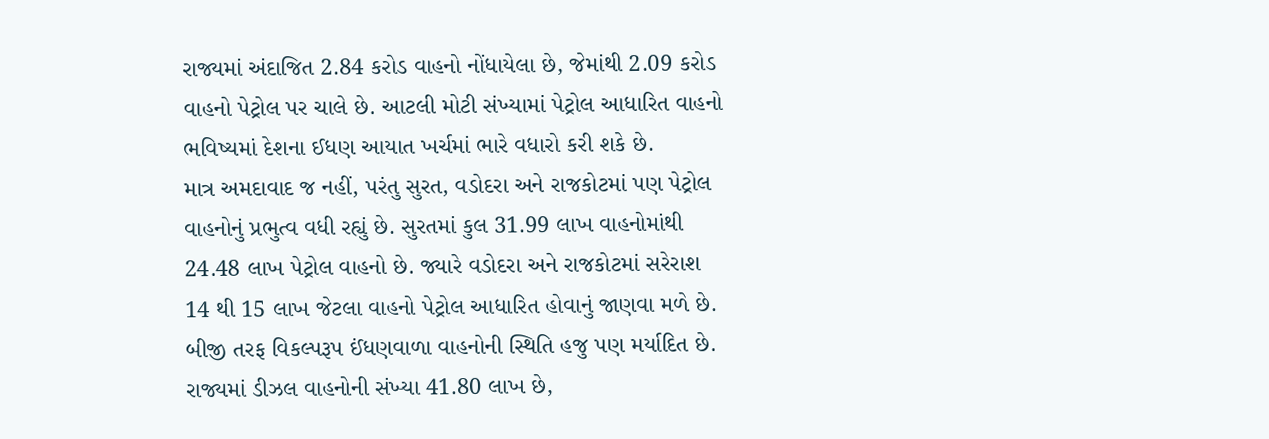રાજ્યમાં અંદાજિત 2.84 કરોડ વાહનો નોંધાયેલા છે, જેમાંથી 2.09 કરોડ વાહનો પેટ્રોલ પર ચાલે છે. આટલી મોટી સંખ્યામાં પેટ્રોલ આધારિત વાહનો ભવિષ્યમાં દેશના ઈધણ આયાત ખર્ચમાં ભારે વધારો કરી શકે છે.
માત્ર અમદાવાદ જ નહીં, પરંતુ સુરત, વડોદરા અને રાજકોટમાં પણ પેટ્રોલ વાહનોનું પ્રભુત્વ વધી રહ્યું છે. સુરતમાં કુલ 31.99 લાખ વાહનોમાંથી 24.48 લાખ પેટ્રોલ વાહનો છે. જ્યારે વડોદરા અને રાજકોટમાં સરેરાશ 14 થી 15 લાખ જેટલા વાહનો પેટ્રોલ આધારિત હોવાનું જાણવા મળે છે. બીજી તરફ વિકલ્પરૂપ ઈંધણવાળા વાહનોની સ્થિતિ હજુ પણ મર્યાદિત છે. રાજ્યમાં ડીઝલ વાહનોની સંખ્યા 41.80 લાખ છે,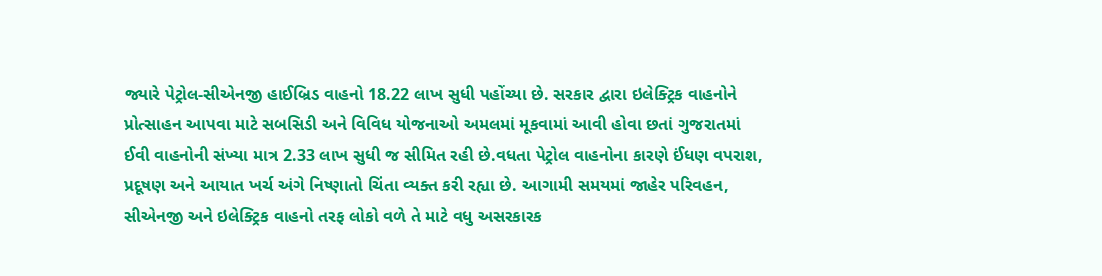જ્યારે પેટ્રોલ-સીએનજી હાઈબ્રિડ વાહનો 18.22 લાખ સુધી પહોંચ્યા છે. સરકાર દ્વારા ઇલેક્ટ્રિક વાહનોને પ્રોત્સાહન આપવા માટે સબસિડી અને વિવિધ યોજનાઓ અમલમાં મૂકવામાં આવી હોવા છતાં ગુજરાતમાં ઈવી વાહનોની સંખ્યા માત્ર 2.33 લાખ સુધી જ સીમિત રહી છે.વધતા પેટ્રોલ વાહનોના કારણે ઈંધણ વપરાશ, પ્રદૂષણ અને આયાત ખર્ચ અંગે નિષ્ણાતો ચિંતા વ્યક્ત કરી રહ્યા છે. આગામી સમયમાં જાહેર પરિવહન, સીએનજી અને ઇલેક્ટ્રિક વાહનો તરફ લોકો વળે તે માટે વધુ અસરકારક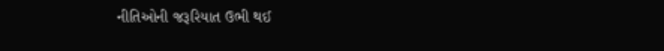નીતિઓની જરૂરિયાત ઉભી થઈ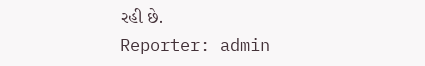રહી છે.
Reporter: admin